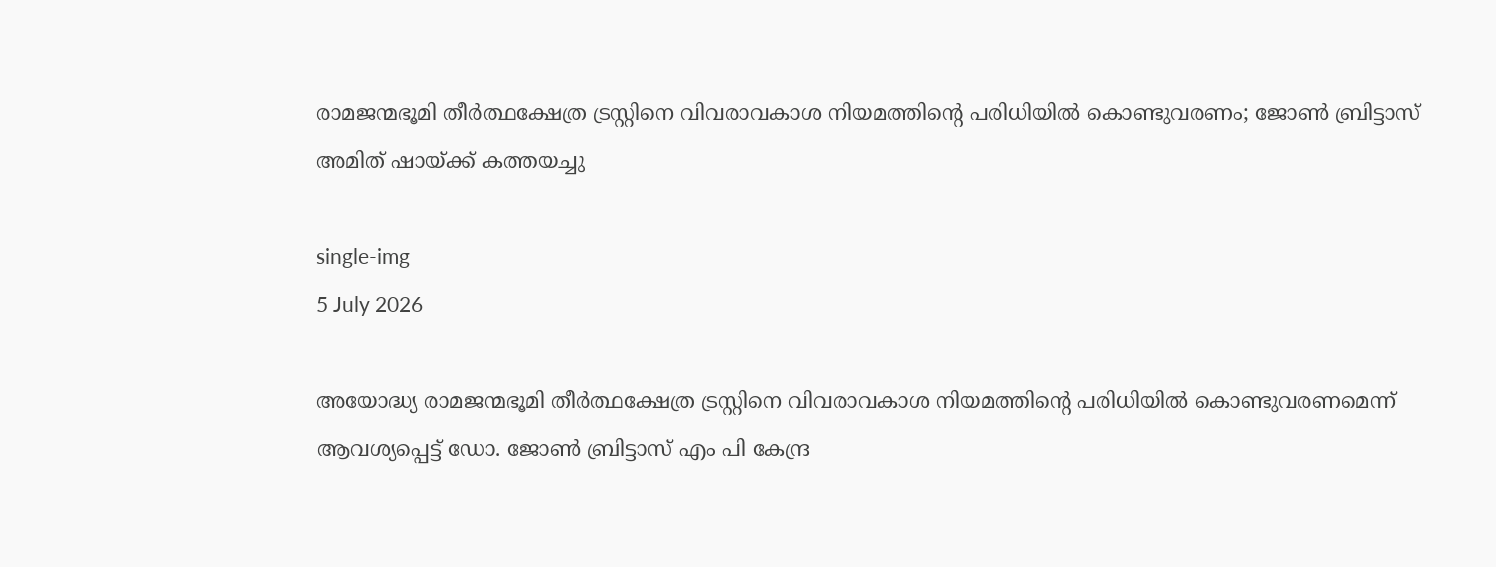രാമജന്മഭൂമി തീർത്ഥക്ഷേത്ര ട്രസ്റ്റിനെ വിവരാവകാശ നിയമത്തിന്റെ പരിധിയിൽ കൊണ്ടുവരണം; ജോൺ ബ്രിട്ടാസ് അമിത് ഷായ്ക്ക് കത്തയച്ചു

single-img
5 July 2026

അയോദ്ധ്യ രാമജന്മഭൂമി തീർത്ഥക്ഷേത്ര ട്രസ്റ്റിനെ വിവരാവകാശ നിയമത്തിന്റെ പരിധിയിൽ കൊണ്ടുവരണമെന്ന് ആവശ്യപ്പെട്ട് ഡോ. ജോൺ ബ്രിട്ടാസ് എം പി കേന്ദ്ര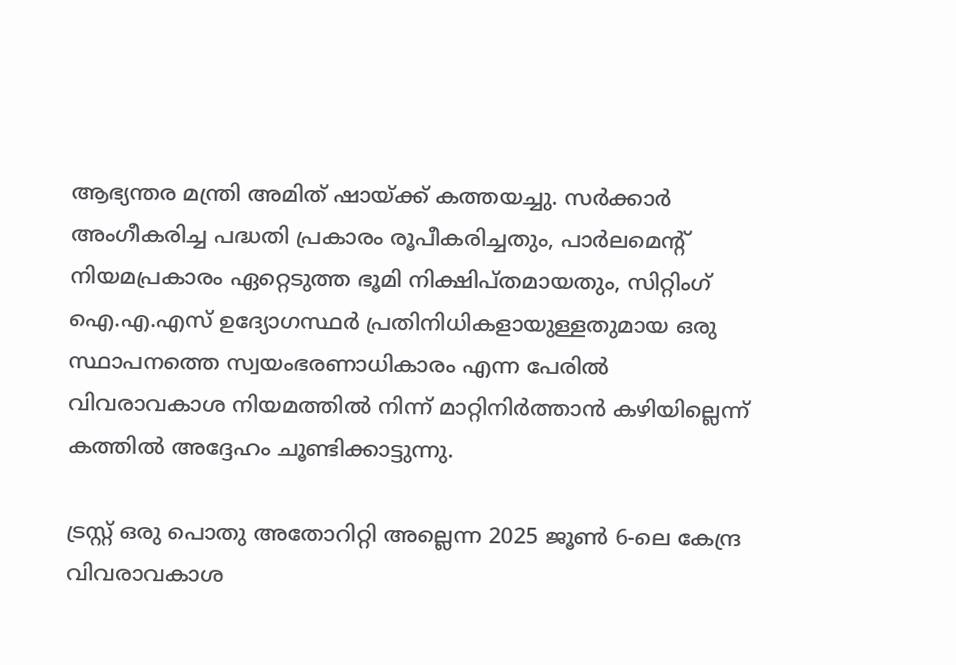ആഭ്യന്തര മന്ത്രി അമിത് ഷായ്ക്ക് കത്തയച്ചു. സർക്കാർ അംഗീകരിച്ച പദ്ധതി പ്രകാരം രൂപീകരിച്ചതും, പാർലമെന്റ് നിയമപ്രകാരം ഏറ്റെടുത്ത ഭൂമി നിക്ഷിപ്തമായതും, സിറ്റിംഗ് ഐ.എ.എസ് ഉദ്യോഗസ്ഥർ പ്രതിനിധികളായുള്ളതുമായ ഒരു സ്ഥാപനത്തെ സ്വയംഭരണാധികാരം എന്ന പേരിൽ വിവരാവകാശ നിയമത്തിൽ നിന്ന് മാറ്റിനിർത്താൻ കഴിയില്ലെന്ന് കത്തിൽ അദ്ദേഹം ചൂണ്ടിക്കാട്ടുന്നു.

ട്രസ്റ്റ് ഒരു പൊതു അതോറിറ്റി അല്ലെന്ന 2025 ജൂൺ 6-ലെ കേന്ദ്ര വിവരാവകാശ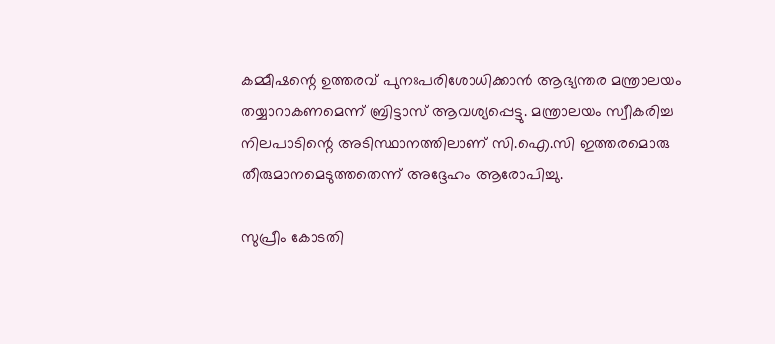കമ്മീഷന്റെ ഉത്തരവ് പുനഃപരിശോധിക്കാൻ ആഭ്യന്തര മന്ത്രാലയം തയ്യാറാകണമെന്ന് ബ്രിട്ടാസ് ആവശ്യപ്പെട്ടു. മന്ത്രാലയം സ്വീകരിച്ച നിലപാടിന്റെ അടിസ്ഥാനത്തിലാണ് സി.ഐ.സി ഇത്തരമൊരു തീരുമാനമെടുത്തതെന്ന് അദ്ദേഹം ആരോപിച്ചു.

സുപ്രീം കോടതി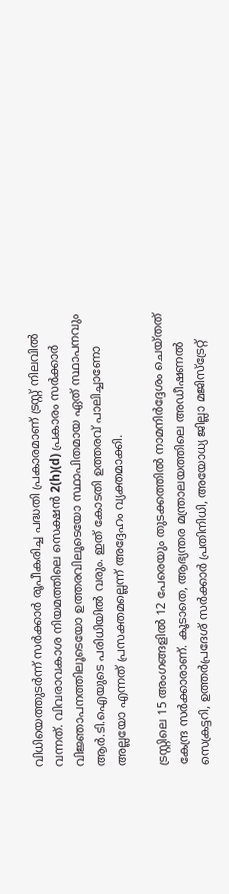വിധിയെത്തുടർന്ന് സർക്കാർ രൂപീകരിച്ച പദ്ധതി പ്രകാരമാണ് ട്രസ്റ്റ് നിലവിൽ വന്നത്. വിവരാവകാശ നിയമത്തിലെ സെക്ഷൻ 2(h)(d) പ്രകാരം സർക്കാർ വിജ്ഞാപനത്തിലൂടെയോ ഉത്തരവിലൂടെയോ സ്ഥാപിതമായ ഏത് സ്ഥാപനവും ആർ.ടി.ഐയുടെ പരിധിയിൽ വരും. ഇത് കോടതി ഉത്തരവ് പാലിച്ചാണോ അല്ലയോ എന്നത് പ്രസക്തമല്ലെന്ന് അദ്ദേഹം വ്യക്തമാക്കി.

ട്രസ്റ്റിലെ 15 അംഗങ്ങളിൽ 12 പേരെയും തുടക്കത്തിൽ നാമനിർദ്ദേശം ചെയ്തത് കേന്ദ്ര സർക്കാരാണ്. കൂടാതെ, ആഭ്യന്തര മന്ത്രാലയത്തിലെ അഡീഷണൽ സെക്രട്ടറി, ഉത്തർപ്രദേശ് സർക്കാർ പ്രതിനിധി, അയോധ്യ ജില്ലാ മജിസ്‌ട്രേറ്റ്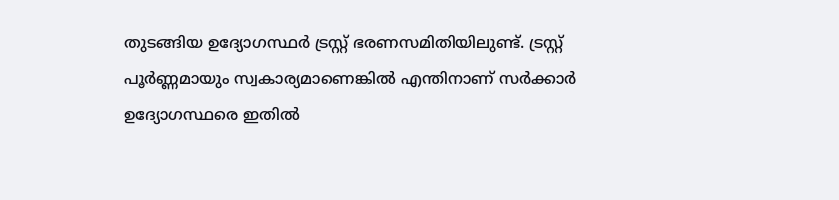തുടങ്ങിയ ഉദ്യോഗസ്ഥർ ട്രസ്റ്റ് ഭരണസമിതിയിലുണ്ട്. ട്രസ്റ്റ് പൂർണ്ണമായും സ്വകാര്യമാണെങ്കിൽ എന്തിനാണ് സർക്കാർ ഉദ്യോഗസ്ഥരെ ഇതിൽ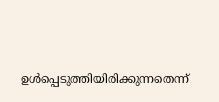ഉൾപ്പെടുത്തിയിരിക്കുന്നതെന്ന്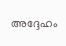അദ്ദേഹം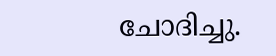ചോദിച്ചു.